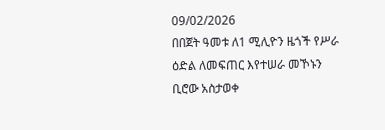09/02/2026
በበጀት ዓመቱ ለ1 ሚሊዮን ዜጎች የሥራ ዕድል ለመፍጠር እየተሠራ መኾኑን ቢሮው አስታወቀ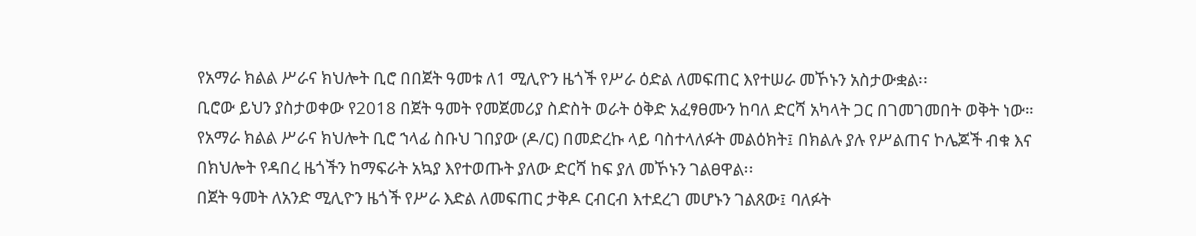የአማራ ክልል ሥራና ክህሎት ቢሮ በበጀት ዓመቱ ለ1 ሚሊዮን ዜጎች የሥራ ዕድል ለመፍጠር እየተሠራ መኾኑን አስታውቋል፡፡
ቢሮው ይህን ያስታወቀው የ2018 በጀት ዓመት የመጀመሪያ ስድስት ወራት ዕቅድ አፈፃፀሙን ከባለ ድርሻ አካላት ጋር በገመገመበት ወቅት ነው።
የአማራ ክልል ሥራና ክህሎት ቢሮ ኀላፊ ስቡህ ገበያው (ዶ/ር) በመድረኩ ላይ ባስተላለፉት መልዕክት፤ በክልሉ ያሉ የሥልጠና ኮሌጆች ብቁ እና በክህሎት የዳበረ ዜጎችን ከማፍራት አኳያ እየተወጡት ያለው ድርሻ ከፍ ያለ መኾኑን ገልፀዋል፡፡
በጀት ዓመት ለአንድ ሚሊዮን ዜጎች የሥራ እድል ለመፍጠር ታቅዶ ርብርብ እተደረገ መሆኑን ገልጸው፤ ባለፉት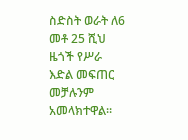ስድስት ወራት ለ6 መቶ 25 ሺህ ዜጎች የሥራ እድል መፍጠር መቻሉንም አመላክተዋል።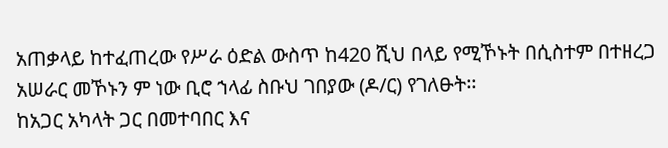አጠቃላይ ከተፈጠረው የሥራ ዕድል ውስጥ ከ420 ሺህ በላይ የሚኾኑት በሲስተም በተዘረጋ አሠራር መኾኑን ም ነው ቢሮ ኀላፊ ስቡህ ገበያው (ዶ/ር) የገለፁት፡፡
ከአጋር አካላት ጋር በመተባበር እና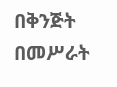በቅንጅት በመሥራት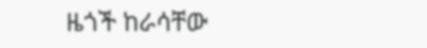ዜጎች ከራሳቸው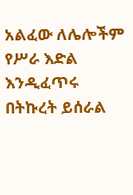አልፈው ለሌሎችም የሥራ እድል እንዲፈጥሩ በትኩረት ይሰራል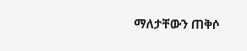ማለታቸውን ጠቅሶ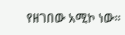የዘገበው አሚኮ ነው፡፡